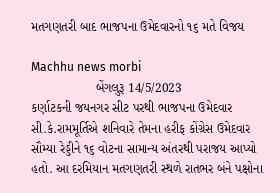મતગણતરી બાદ ભાજપના ઉમેદવારનો ૧૬ મતે વિજય

Machhu news morbi
                  બેંગલુરૂ 14/5/2023
કર્ણાટકની જયનગર સીટ પરથી ભાજપના ઉમેદવાર સી.કે.રામમૂર્તિએ શનિવારે તેમના હરીફ કોંગ્રેસ ઉમેદવાર સૌમ્યા રેડ્ડીને ૧૬ વોટના સામાન્ય અંતરથી પરાજય આપ્યો હતો. આ દરમિયાન મતગણતરી સ્થળે રાતભર બંને પક્ષોના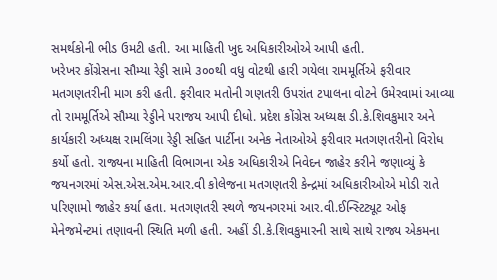સમર્થકોની ભીડ ઉમટી હતી. આ માહિતી ખુદ અધિકારીઓએ આપી હતી.
ખરેખર કોંગ્રેસના સૌમ્યા રેડ્ડી સામે ૩૦૦થી વધુ વોટથી હારી ગયેલા રામમૂર્તિએ ફરીવાર મતગણતરીની માગ કરી હતી. ફરીવાર મતોની ગણતરી ઉપરાંત ટપાલના વોટને ઉમેરવામાં આવ્યા તો રામમૂર્તિએ સૌમ્યા રેડ્ડીને પરાજય આપી દીધો. પ્રદેશ કોંગ્રેસ અધ્યક્ષ ડી.કે.શિવકુમાર અને કાર્યકારી અધ્યક્ષ રામલિંગા રેડ્ડી સહિત પાર્ટીના અનેક નેતાઓએ ફરીવાર મતગણતરીનો વિરોધ કર્યો હતો. રાજ્યના માહિતી વિભાગના એક અધિકારીએ નિવેદન જાહેર કરીને જણાવ્યું કે જયનગરમાં એસ.એસ.એમ.આર.વી કોલેજના મતગણતરી કેન્દ્રમાં અધિકારીઓએ મોડી રાતે પરિણામો જાહેર કર્યા હતા. મતગણતરી સ્થળે જયનગરમાં આર.વી.ઈન્સ્ટિટ્યૂટ ઓફ મેનેજમેન્ટમાં તણાવની સ્થિતિ મળી હતી. અહીં ડી.કે.શિવકુમારની સાથે સાથે રાજ્ય એકમના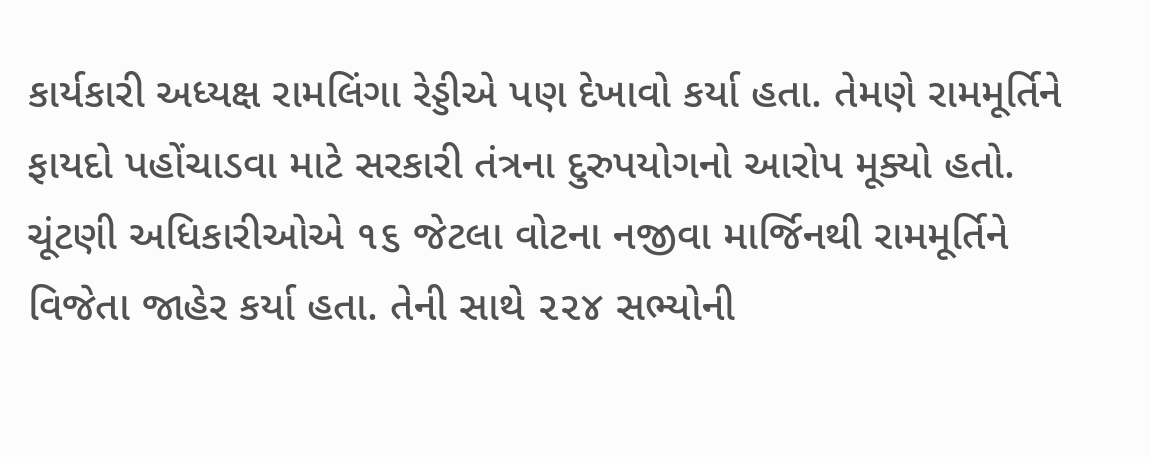કાર્યકારી અધ્યક્ષ રામલિંગા રેડ્ડીએ પણ દેખાવો કર્યા હતા. તેમણે રામમૂર્તિને ફાયદો પહોંચાડવા માટે સરકારી તંત્રના દુરુપયોગનો આરોપ મૂક્યો હતો. ચૂંટણી અધિકારીઓએ ૧૬ જેટલા વોટના નજીવા માર્જિનથી રામમૂર્તિને વિજેતા જાહેર કર્યા હતા. તેની સાથે ૨૨૪ સભ્યોની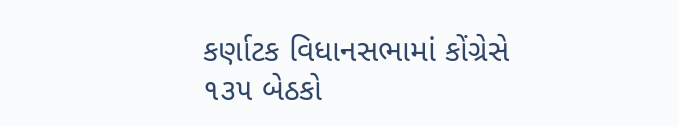કર્ણાટક વિધાનસભામાં કોંગ્રેસે ૧૩૫ બેઠકો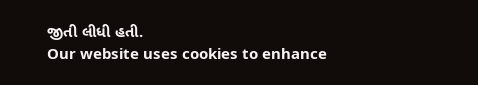જીતી લીધી હતી.
Our website uses cookies to enhance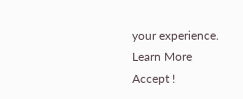your experience. Learn More
Accept !